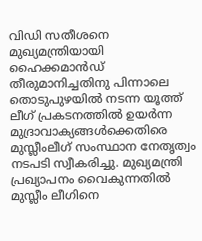വിഡി സതീശനെ മുഖ്യമന്ത്രിയായി ഹൈക്കമാൻഡ് തീരുമാനിച്ചതിനു പിന്നാലെ തൊടുപുഴയിൽ നടന്ന യൂത്ത് ലീഗ് പ്രകടനത്തിൽ ഉയർന്ന മുദ്രാവാക്യങ്ങൾക്കെതിരെ മുസ്ലീംലീഗ് സംസ്ഥാന നേതൃത്വം നടപടി സ്വീകരിച്ചു. മുഖ്യമന്ത്രി പ്രഖ്യാപനം വൈകുന്നതിൽ മുസ്ലീം ലീഗിനെ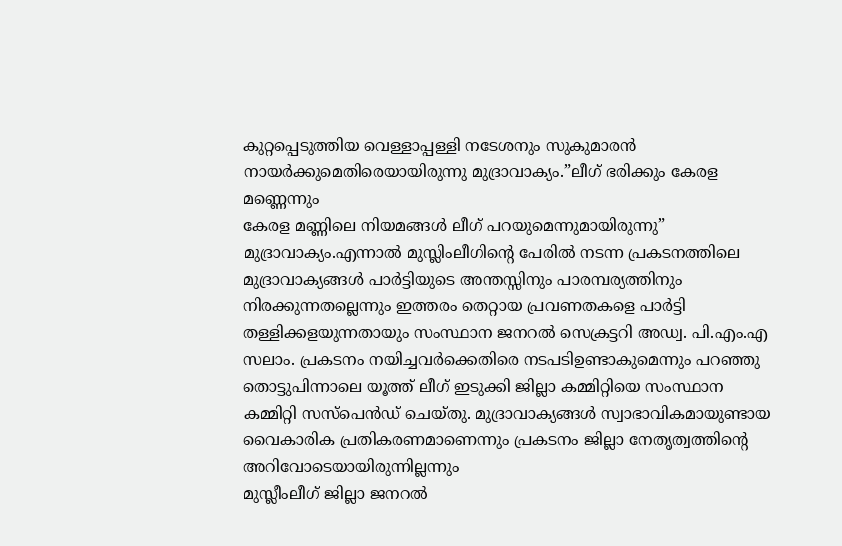കുറ്റപ്പെടുത്തിയ വെള്ളാപ്പള്ളി നടേശനും സുകുമാരൻ നായർക്കുമെതിരെയായിരുന്നു മുദ്രാവാക്യം.”ലീഗ് ഭരിക്കും കേരള മണ്ണെന്നും
കേരള മണ്ണിലെ നിയമങ്ങൾ ലീഗ് പറയുമെന്നുമായിരുന്നു” മുദ്രാവാക്യം.എന്നാൽ മുസ്ലിംലീഗിന്റെ പേരിൽ നടന്ന പ്രകടനത്തിലെ മുദ്രാവാക്യങ്ങൾ പാർട്ടിയുടെ അന്തസ്സിനും പാരമ്പര്യത്തിനും നിരക്കുന്നതല്ലെന്നും ഇത്തരം തെറ്റായ പ്രവണതകളെ പാർട്ടി തള്ളിക്കളയുന്നതായും സംസ്ഥാന ജനറൽ സെക്രട്ടറി അഡ്വ. പി.എം.എ സലാം. പ്രകടനം നയിച്ചവർക്കെതിരെ നടപടിഉണ്ടാകുമെന്നും പറഞ്ഞു
തൊട്ടുപിന്നാലെ യൂത്ത് ലീഗ് ഇടുക്കി ജില്ലാ കമ്മിറ്റിയെ സംസ്ഥാന കമ്മിറ്റി സസ്പെൻഡ് ചെയ്തു. മുദ്രാവാക്യങ്ങൾ സ്വാഭാവികമായുണ്ടായ വൈകാരിക പ്രതികരണമാണെന്നും പ്രകടനം ജില്ലാ നേതൃത്വത്തിന്റെ അറിവോടെയായിരുന്നില്ലന്നും
മുസ്ലീംലീഗ് ജില്ലാ ജനറൽ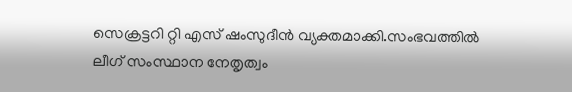സെക്രട്ടറി റ്റി എസ് ഷംസുദീൻ വ്യക്തമാക്കി.സംഭവത്തിൽ ലീഗ് സംസ്ഥാന നേതൃത്വം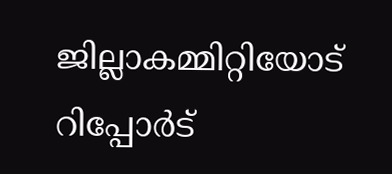ജില്ലാകമ്മിറ്റിയോട് റിപ്പോർട്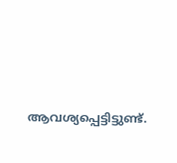ആവശ്യപ്പെട്ടിട്ടുണ്ട്.